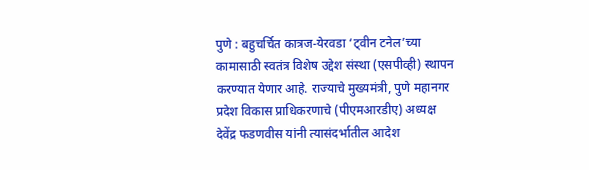पुणे : बहुचर्चित कात्रज-येरवडा ‘ट्वीन टनेल’च्या कामासाठी स्वतंत्र विशेष उद्देश संस्था (एसपीव्ही) स्थापन करण्यात येणार आहे. राज्याचे मुख्यमंत्री, पुणे महानगर प्रदेश विकास प्राधिकरणाचे (पीएमआरडीए) अध्यक्ष देवेंद्र फडणवीस यांनी त्यासंदर्भातील आदेश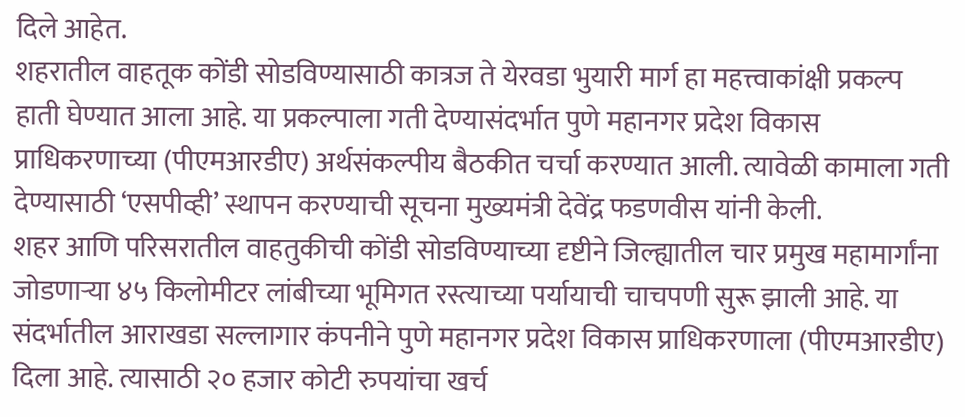दिले आहेत.
शहरातील वाहतूक कोंडी सोडविण्यासाठी कात्रज ते येरवडा भुयारी मार्ग हा महत्त्वाकांक्षी प्रकल्प हाती घेण्यात आला आहे. या प्रकल्पाला गती देण्यासंदर्भात पुणे महानगर प्रदेश विकास प्राधिकरणाच्या (पीएमआरडीए) अर्थसंकल्पीय बैठकीत चर्चा करण्यात आली. त्यावेळी कामाला गती देण्यासाठी ‘एसपीव्ही’ स्थापन करण्याची सूचना मुख्यमंत्री देवेंद्र फडणवीस यांनी केली.
शहर आणि परिसरातील वाहतुकीची कोंडी सोडविण्याच्या दृष्टीने जिल्ह्यातील चार प्रमुख महामार्गांना जोडणाऱ्या ४५ किलोमीटर लांबीच्या भूमिगत रस्त्याच्या पर्यायाची चाचपणी सुरू झाली आहे. या संदर्भातील आराखडा सल्लागार कंपनीने पुणे महानगर प्रदेश विकास प्राधिकरणाला (पीएमआरडीए) दिला आहे. त्यासाठी २० हजार कोटी रुपयांचा खर्च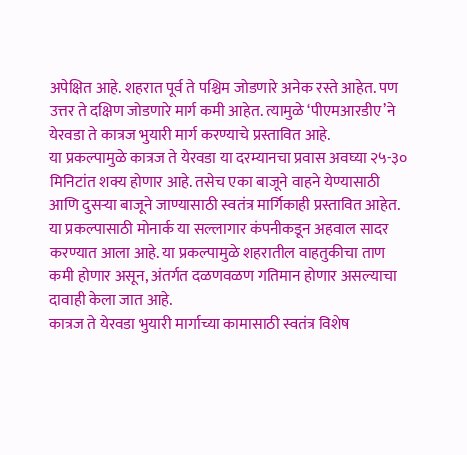अपेक्षित आहे. शहरात पूर्व ते पश्चिम जोडणारे अनेक रस्ते आहेत. पण उत्तर ते दक्षिण जोडणारे मार्ग कमी आहेत. त्यामुळे ‘पीएमआरडीए’ने येरवडा ते कात्रज भुयारी मार्ग करण्याचे प्रस्तावित आहे.
या प्रकल्पामुळे कात्रज ते येरवडा या दरम्यानचा प्रवास अवघ्या २५-३० मिनिटांत शक्य होणार आहे. तसेच एका बाजूने वाहने येण्यासाठी आणि दुसऱ्या बाजूने जाण्यासाठी स्वतंत्र मार्गिकाही प्रस्तावित आहेत. या प्रकल्पासाठी मोनार्क या सल्लागार कंपनीकडून अहवाल सादर करण्यात आला आहे. या प्रकल्पामुळे शहरातील वाहतुकीचा ताण कमी होणार असून, अंतर्गत दळणवळण गतिमान होणार असल्याचा दावाही केला जात आहे.
कात्रज ते येरवडा भुयारी मार्गाच्या कामासाठी स्वतंत्र विशेष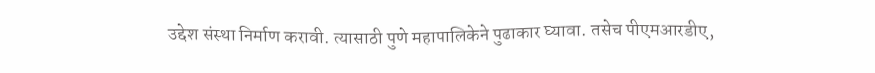उद्देश संस्था निर्माण करावी. त्यासाठी पुणे महापालिकेने पुढाकार घ्यावा. तसेच पीएमआरडीए,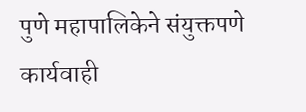पुणे महापालिकेने संयुक्तपणे कार्यवाही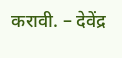करावी. – देवेंद्र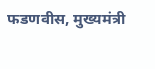फडणवीस, मुख्यमंत्री